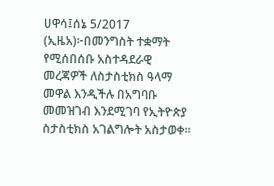ሀዋሳ፤ሰኔ 5/2017 (ኢዜአ)፦በመንግስት ተቋማት የሚሰበሰቡ አስተዳደራዊ መረጃዎች ለስታስቲክስ ዓላማ መዋል እንዲችሉ በአግባቡ መመዝገብ እንደሚገባ የኢትዮጵያ ስታስቲክስ አገልግሎት አስታወቀ፡፡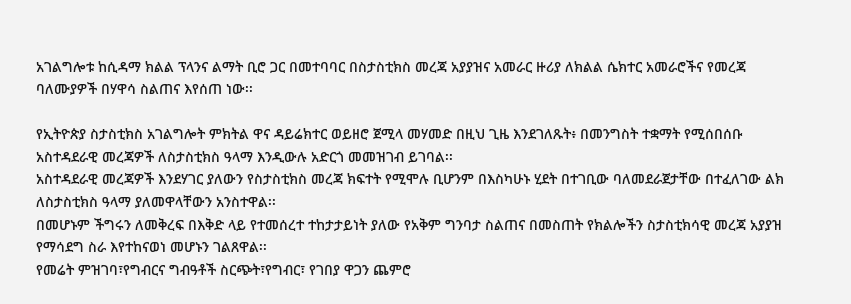አገልግሎቱ ከሲዳማ ክልል ፕላንና ልማት ቢሮ ጋር በመተባባር በስታስቲክስ መረጃ አያያዝና አመራር ዙሪያ ለክልል ሴክተር አመራሮችና የመረጃ ባለሙያዎች በሃዋሳ ስልጠና እየሰጠ ነው፡፡

የኢትዮጵያ ስታስቲክስ አገልግሎት ምክትል ዋና ዳይሬክተር ወይዘሮ ጀሚላ መሃመድ በዚህ ጊዜ እንደገለጹት፥ በመንግስት ተቋማት የሚሰበሰቡ አስተዳደራዊ መረጃዎች ለስታስቲክስ ዓላማ እንዲውሉ አድርጎ መመዝገብ ይገባል፡፡
አስተዳደራዊ መረጃዎች እንደሃገር ያለውን የስታስቲክስ መረጃ ክፍተት የሚሞሉ ቢሆንም በእስካሁኑ ሂደት በተገቢው ባለመደራጀታቸው በተፈለገው ልክ ለስታስቲክስ ዓላማ ያለመዋላቸውን አንስተዋል፡፡
በመሆኑም ችግሩን ለመቅረፍ በእቅድ ላይ የተመሰረተ ተከታታይነት ያለው የአቅም ግንባታ ስልጠና በመስጠት የክልሎችን ስታስቲክሳዊ መረጃ አያያዝ የማሳደግ ስራ እየተከናወነ መሆኑን ገልጸዋል፡፡
የመሬት ምዝገባ፣የግብርና ግብዓቶች ስርጭት፣የግብር፣ የገበያ ዋጋን ጨምሮ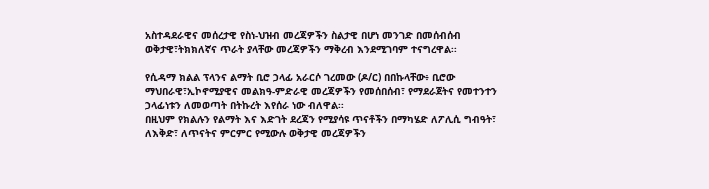አስተዳደራዊና መሰረታዊ የስነ-ህዝብ መረጃዎችን ስልታዊ በሆነ መንገድ በመሰብሰብ ወቅታዊ፣ትክክለኛና ጥራት ያላቸው መረጃዎችን ማቅረብ እንደሚገባም ተናግረዋል፡፡

የሲዳማ ክልል ፕላንና ልማት ቢሮ ኃላፊ አራርሶ ገረመው (ዶ/ር) በበኩላቸው፥ ቢሮው ማህበራዊ፣ኢኮኖሚያዊና መልክዓ-ምድራዊ መረጃዎችን የመሰበሰብ፣ የማደራጀትና የመተንተን ኃላፊነቱን ለመወጣት በትኩረት እየሰራ ነው ብለዋል፡፡
በዚህም የክልሉን የልማት እና እድገት ደረጃን የሚያሳዩ ጥናቶችን በማካሄድ ለፖሊሲ ግብዓት፣ ለእቅድ፣ ለጥናትና ምርምር የሚውሉ ወቅታዊ መረጃዎችን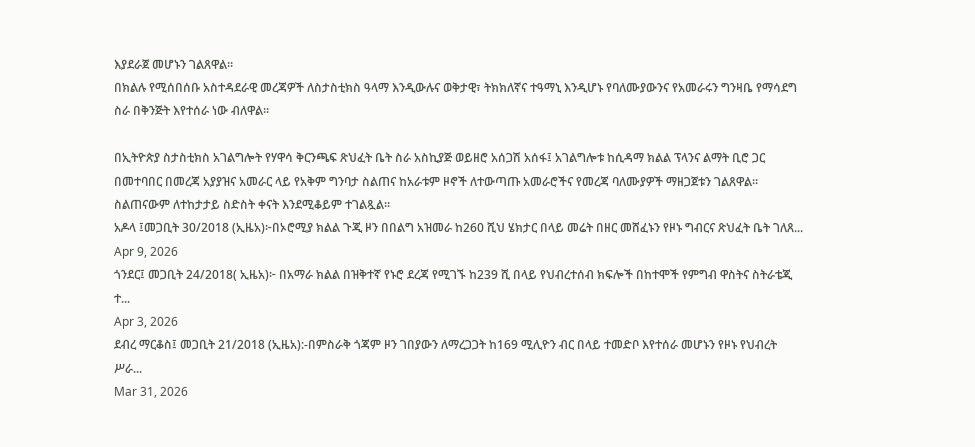እያደራጀ መሆኑን ገልጸዋል፡፡
በክልሉ የሚሰበሰቡ አስተዳደራዊ መረጃዎች ለስታስቲክስ ዓላማ እንዲውሉና ወቅታዊ፣ ትክክለኛና ተዓማኒ እንዲሆኑ የባለሙያውንና የአመራሩን ግንዛቤ የማሳደግ ስራ በቅንጅት እየተሰራ ነው ብለዋል፡፡

በኢትዮጵያ ስታስቲክስ አገልግሎት የሃዋሳ ቅርንጫፍ ጽህፈት ቤት ስራ አስኪያጅ ወይዘሮ አሰጋሽ አሰፋ፤ አገልግሎቱ ከሲዳማ ክልል ፕላንና ልማት ቢሮ ጋር በመተባበር በመረጃ አያያዝና አመራር ላይ የአቅም ግንባታ ስልጠና ከአራቱም ዞኖች ለተውጣጡ አመራሮችና የመረጃ ባለሙያዎች ማዘጋጀቱን ገልጸዋል፡፡
ስልጠናውም ለተከታታይ ስድስት ቀናት እንደሚቆይም ተገልጿል።
አዶላ ፤መጋቢት 30/2018 (ኢዜአ)፦በኦሮሚያ ክልል ጉጂ ዞን በበልግ አዝመራ ከ260 ሺህ ሄክታር በላይ መሬት በዘር መሸፈኑን የዞኑ ግብርና ጽህፈት ቤት ገለጸ...
Apr 9, 2026
ጎንደር፤ መጋቢት 24/2018( ኢዜአ)፦ በአማራ ክልል በዝቅተኛ የኑሮ ደረጃ የሚገኙ ከ239 ሺ በላይ የህብረተሰብ ክፍሎች በከተሞች የምግብ ዋስትና ስትራቴጂ ተ...
Apr 3, 2026
ደብረ ማርቆስ፤ መጋቢት 21/2018 (ኢዜአ):-በምስራቅ ጎጃም ዞን ገበያውን ለማረጋጋት ከ169 ሚሊዮን ብር በላይ ተመድቦ እየተሰራ መሆኑን የዞኑ የህብረት ሥራ...
Mar 31, 2026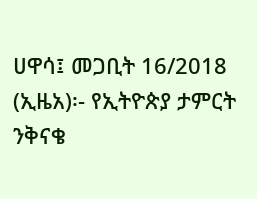ሀዋሳ፤ መጋቢት 16/2018 (ኢዜአ)፡- የኢትዮጵያ ታምርት ንቅናቄ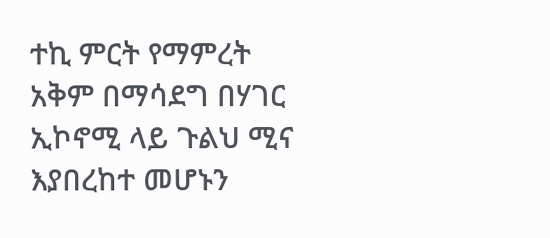ተኪ ምርት የማምረት አቅም በማሳደግ በሃገር ኢኮኖሚ ላይ ጉልህ ሚና እያበረከተ መሆኑን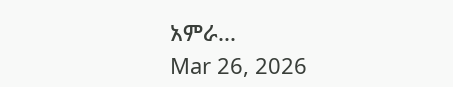አምራ...
Mar 26, 2026